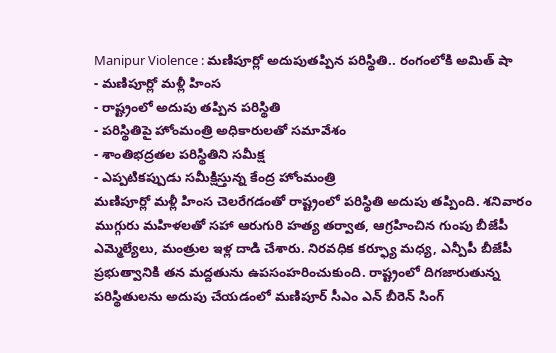Manipur Violence : మణిపూర్లో అదుపుతప్పిన పరిస్థితి.. రంగంలోకి అమిత్ షా
- మణిపూర్లో మళ్లీ హింస
- రాష్ట్రంలో అదుపు తప్పిన పరిస్థితి
- పరిస్థితిపై హోంమంత్రి అధికారులతో సమావేశం
- శాంతిభద్రతల పరిస్థితిని సమీక్ష
- ఎప్పటికప్పుడు సమీక్షిస్తున్న కేంద్ర హోంమంత్రి
మణిపూర్లో మళ్లీ హింస చెలరేగడంతో రాష్ట్రంలో పరిస్థితి అదుపు తప్పింది. శనివారం ముగ్గురు మహిళలతో సహా ఆరుగురి హత్య తర్వాత, ఆగ్రహించిన గుంపు బీజేపీ ఎమ్మెల్యేలు, మంత్రుల ఇళ్ల దాడి చేశారు. నిరవధిక కర్ఫ్యూ మధ్య, ఎన్పీపీ బీజేపీ ప్రభుత్వానికి తన మద్దతును ఉపసంహరించుకుంది. రాష్ట్రంలో దిగజారుతున్న పరిస్థితులను అదుపు చేయడంలో మణిపూర్ సీఎం ఎన్ బీరెన్ సింగ్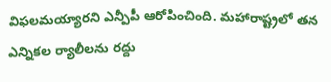విఫలమయ్యారని ఎన్పీపీ ఆరోపించింది. మహారాష్ట్రలో తన ఎన్నికల ర్యాలీలను రద్దు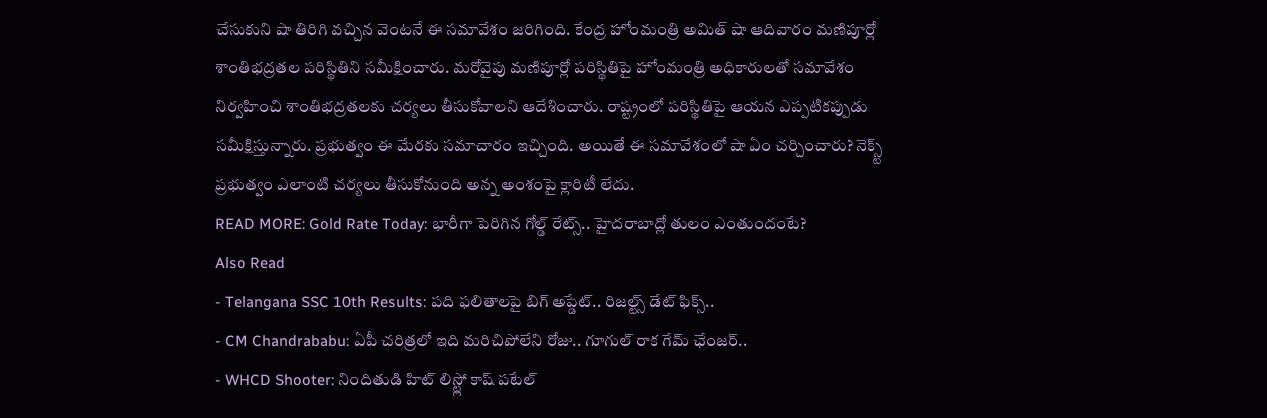చేసుకుని షా తిరిగి వచ్చిన వెంటనే ఈ సమావేశం జరిగింది. కేంద్ర హోంమంత్రి అమిత్ షా ఆదివారం మణిపూర్లో శాంతిభద్రతల పరిస్థితిని సమీక్షించారు. మరోవైపు మణిపూర్లో పరిస్థితిపై హోంమంత్రి అధికారులతో సమావేశం నిర్వహించి శాంతిభద్రతలకు చర్యలు తీసుకోవాలని ఆదేశించారు. రాష్ట్రంలో పరిస్థితిపై ఆయన ఎప్పటికప్పుడు సమీక్షిస్తున్నారు. ప్రభుత్వం ఈ మేరకు సమాచారం ఇచ్చింది. అయితే ఈ సమావేశంలో షా ఏం చర్చించారు? నెక్స్ట్ ప్రభుత్వం ఎలాంటి చర్యలు తీసుకోనుంది అన్న అంశంపై క్లారిటీ లేదు.
READ MORE: Gold Rate Today: భారీగా పెరిగిన గోల్డ్ రేట్స్.. హైదరాబాద్లో తులం ఎంతుందంటే?
Also Read
- Telangana SSC 10th Results: పది ఫలితాలపై బిగ్ అప్డేట్.. రిజల్ట్స్ డేట్ ఫిక్స్..
- CM Chandrababu: ఏపీ చరిత్రలో ఇది మరిచిపోలేని రోజు.. గూగుల్ రాక గేమ్ ఛేంజర్..
- WHCD Shooter: నిందితుడి హిట్ లిస్ట్లో కాష్ పటేల్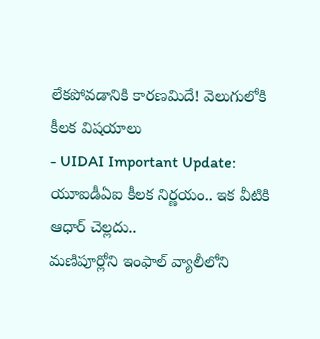లేకపోవడానికి కారణమిదే! వెలుగులోకి కీలక విషయాలు
- UIDAI Important Update: యూఐడీఏఐ కీలక నిర్ణయం.. ఇక వీటికి ఆధార్ చెల్లదు..
మణిపూర్లోని ఇంఫాల్ వ్యాలీలోని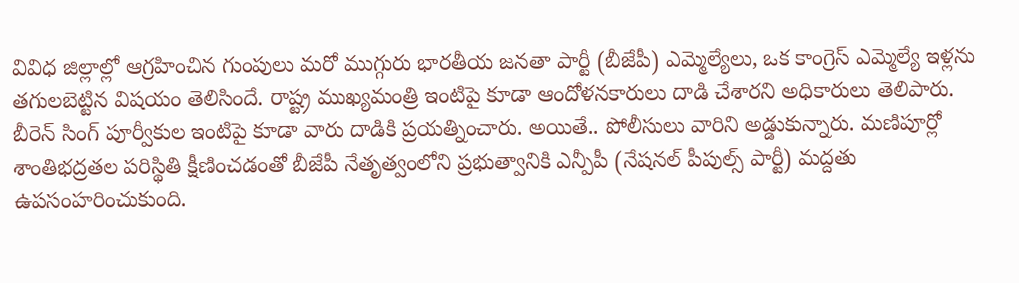వివిధ జిల్లాల్లో ఆగ్రహించిన గుంపులు మరో ముగ్గురు భారతీయ జనతా పార్టీ (బీజేపీ) ఎమ్మెల్యేలు, ఒక కాంగ్రెస్ ఎమ్మెల్యే ఇళ్లను తగులబెట్టిన విషయం తెలిసిందే. రాష్ట్ర ముఖ్యమంత్రి ఇంటిపై కూడా ఆందోళనకారులు దాడి చేశారని అధికారులు తెలిపారు. బీరెన్ సింగ్ పూర్వీకుల ఇంటిపై కూడా వారు దాడికి ప్రయత్నించారు. అయితే.. పోలీసులు వారిని అడ్డుకున్నారు. మణిపూర్లో శాంతిభద్రతల పరిస్థితి క్షీణించడంతో బీజేపీ నేతృత్వంలోని ప్రభుత్వానికి ఎన్పీపీ (నేషనల్ పీపుల్స్ పార్టీ) మద్దతు ఉపసంహరించుకుంది.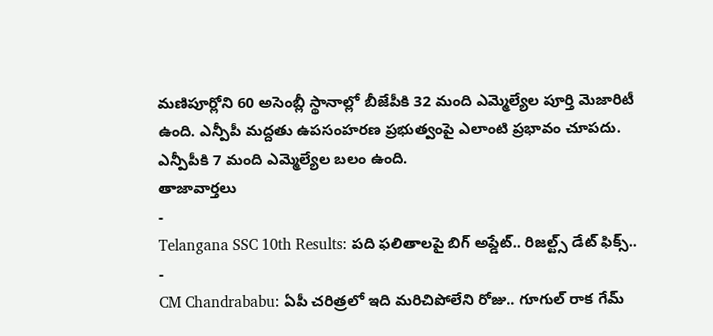మణిపూర్లోని 60 అసెంబ్లీ స్థానాల్లో బీజేపీకి 32 మంది ఎమ్మెల్యేల పూర్తి మెజారిటీ ఉంది. ఎన్పీపీ మద్దతు ఉపసంహరణ ప్రభుత్వంపై ఎలాంటి ప్రభావం చూపదు. ఎన్పీపీకి 7 మంది ఎమ్మెల్యేల బలం ఉంది.
తాజావార్తలు
-
Telangana SSC 10th Results: పది ఫలితాలపై బిగ్ అప్డేట్.. రిజల్ట్స్ డేట్ ఫిక్స్..
-
CM Chandrababu: ఏపీ చరిత్రలో ఇది మరిచిపోలేని రోజు.. గూగుల్ రాక గేమ్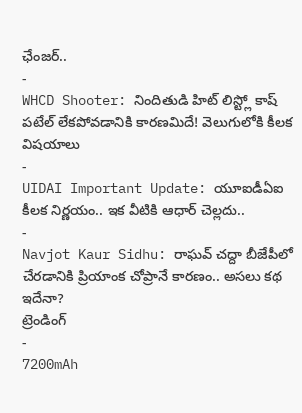ఛేంజర్..
-
WHCD Shooter: నిందితుడి హిట్ లిస్ట్లో కాష్ పటేల్ లేకపోవడానికి కారణమిదే! వెలుగులోకి కీలక విషయాలు
-
UIDAI Important Update: యూఐడీఏఐ కీలక నిర్ణయం.. ఇక వీటికి ఆధార్ చెల్లదు..
-
Navjot Kaur Sidhu: రాఘవ్ చద్దా బీజేపీలో చేరడానికి ప్రియాంక చోప్రానే కారణం.. అసలు కథ ఇదేనా?
ట్రెండింగ్
-
7200mAh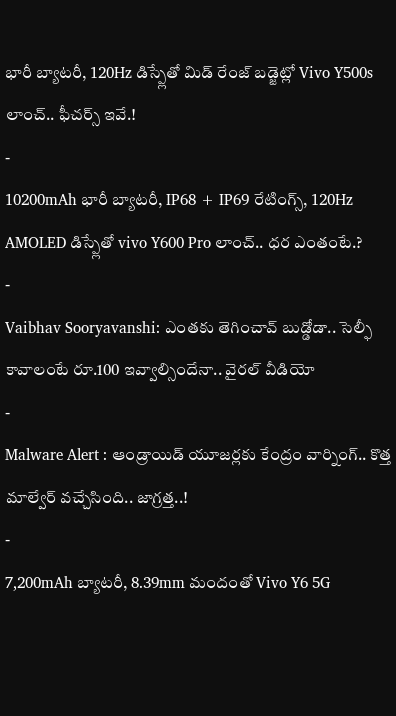భారీ బ్యాటరీ, 120Hz డిస్ప్లేతో మిడ్ రేంజ్ బడ్జెట్లో Vivo Y500s లాంచ్.. ఫీచర్స్ ఇవే.!
-
10200mAh భారీ బ్యాటరీ, IP68 + IP69 రేటింగ్స్, 120Hz AMOLED డిస్ప్లేతో vivo Y600 Pro లాంచ్.. ధర ఎంతంటే.?
-
Vaibhav Sooryavanshi: ఎంతకు తెగించావ్ బుడ్డోడా.. సెల్ఫీ కావాలంటే రూ.100 ఇవ్వాల్సిందేనా.. వైరల్ వీడియో
-
Malware Alert : ఆండ్రాయిడ్ యూజర్లకు కేంద్రం వార్నింగ్.. కొత్త మాల్వేర్ వచ్చేసింది.. జాగ్రత్త..!
-
7,200mAh బ్యాటరీ, 8.39mm మందంతో Vivo Y6 5G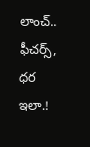లాంచ్.. ఫీచర్స్, ధర ఇలా.!